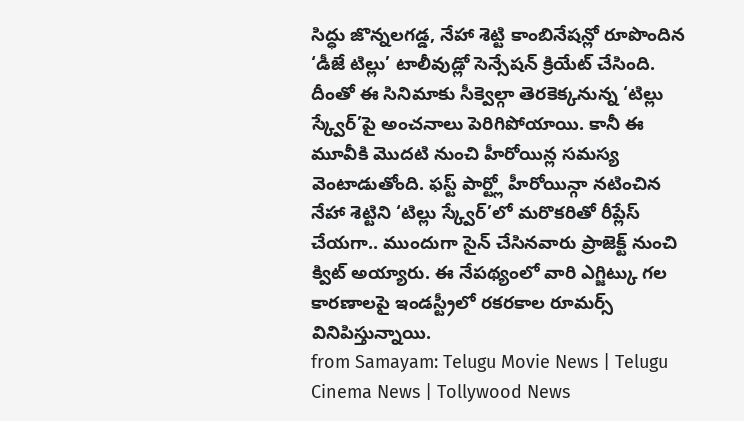సిద్ధు జొన్నలగడ్డ, నేహా శెట్టి కాంబినేషన్లో రూపొందిన ‘డీజే టిల్లు’ టాలీవుడ్లో సెన్సేషన్ క్రియేట్ చేసింది. దీంతో ఈ సినిమాకు సీక్వెల్గా తెరకెక్కనున్న ‘టిల్లు స్క్వేర్’పై అంచనాలు పెరిగిపోయాయి. కానీ ఈ మూవీకి మొదటి నుంచి హీరోయిన్ల సమస్య వెంటాడుతోంది. ఫస్ట్ పార్ట్లో హీరోయిన్గా నటించిన నేహా శెట్టిని ‘టిల్లు స్క్వేర్’లో మరొకరితో రీప్లేస్ చేయగా.. ముందుగా సైన్ చేసినవారు ప్రాజెక్ట్ నుంచి క్విట్ అయ్యారు. ఈ నేపథ్యంలో వారి ఎగ్జిట్కు గల కారణాలపై ఇండస్ట్రీలో రకరకాల రూమర్స్ వినిపిస్తున్నాయి.
from Samayam: Telugu Movie News | Telugu Cinema News | Tollywood News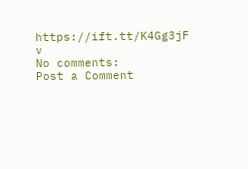https://ift.tt/K4Gg3jF
v
No comments:
Post a Comment